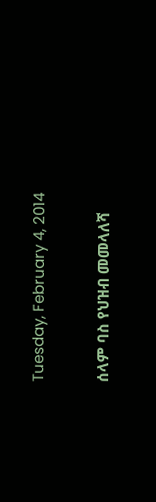Tuesday, February 4, 2014

ሰላም ባስ የህዝብ መመላለሻ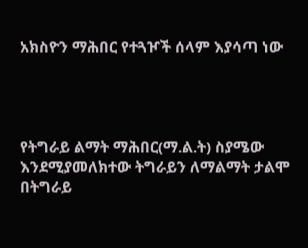አክስዮን ማሕበር የተጓዦች ሰላም እያሳጣ ነው




የትግራይ ልማት ማሕበር(ማ.ል.ት) ስያሜው እንደሚያመለክተው ትግራይን ለማልማት ታልሞ በትግራይ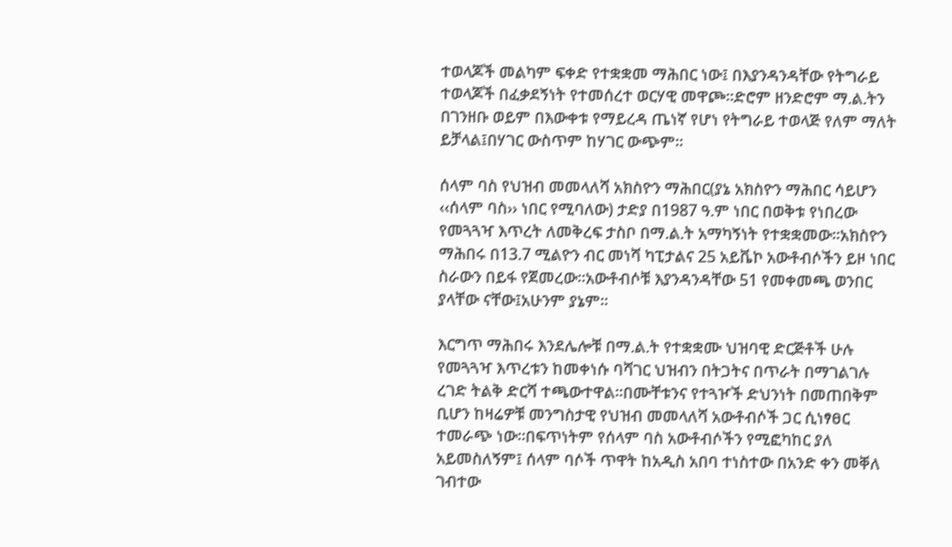ተወላጆች መልካም ፍቀድ የተቋቋመ ማሕበር ነው፤ በእያንዳንዳቸው የትግራይ ተወላጆች በፈቃደኝነት የተመሰረተ ወርሃዊ መዋጮ፡፡ድሮም ዘንድሮም ማ.ል.ትን በገንዘቡ ወይም በእውቀቱ የማይረዳ ጤነኛ የሆነ የትግራይ ተወላጅ የለም ማለት ይቻላል፤በሃገር ውስጥም ከሃገር ውጭም፡፡

ሰላም ባስ የህዝብ መመላለሻ አክስዮን ማሕበር(ያኔ አክስዮን ማሕበር ሳይሆን ‹‹ሰላም ባስ›› ነበር የሚባለው) ታድያ በ1987 ዓ.ም ነበር በወቅቱ የነበረው የመጓጓዣ እጥረት ለመቅረፍ ታስቦ በማ.ል.ት አማካኝነት የተቋቋመው፡፡አክስዮን ማሕበሩ በ13.7 ሚልዮን ብር መነሻ ካፒታልና 25 አይቬኮ አውቶብሶችን ይዞ ነበር ስራውን በይፋ የጀመረው፡፡አውቶብሶቹ እያንዳንዳቸው 51 የመቀመጫ ወንበር ያላቸው ናቸው፤አሁንም ያኔም፡፡

እርግጥ ማሕበሩ እንደሌሎቹ በማ.ል.ት የተቋቋሙ ህዝባዊ ድርጅቶች ሁሉ የመጓጓዣ እጥረቱን ከመቀነሱ ባሻገር ህዝብን በትጋትና በጥራት በማገልገሉ ረገድ ትልቅ ድርሻ ተጫውተዋል፡፡በሙቸቱንና የተጓዦች ድህንነት በመጠበቅም ቢሆን ከዛሬዎቹ መንግስታዊ የህዝብ መመላለሻ አውቶብሶች ጋር ሲነፃፀር ተመራጭ ነው፡፡በፍጥነትም የሰላም ባስ አውቶብሶችን የሚፎካከር ያለ አይመስለኝም፤ ሰላም ባሶች ጥዋት ከአዲስ አበባ ተነስተው በአንድ ቀን መቐለ ገብተው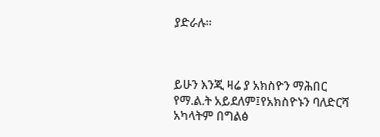ያድራሉ፡፡



ይሁን እንጂ ዛሬ ያ አክስዮን ማሕበር የማ.ል.ት አይደለም፤የአክስዮኑን ባለድርሻ አካላትም በግልፅ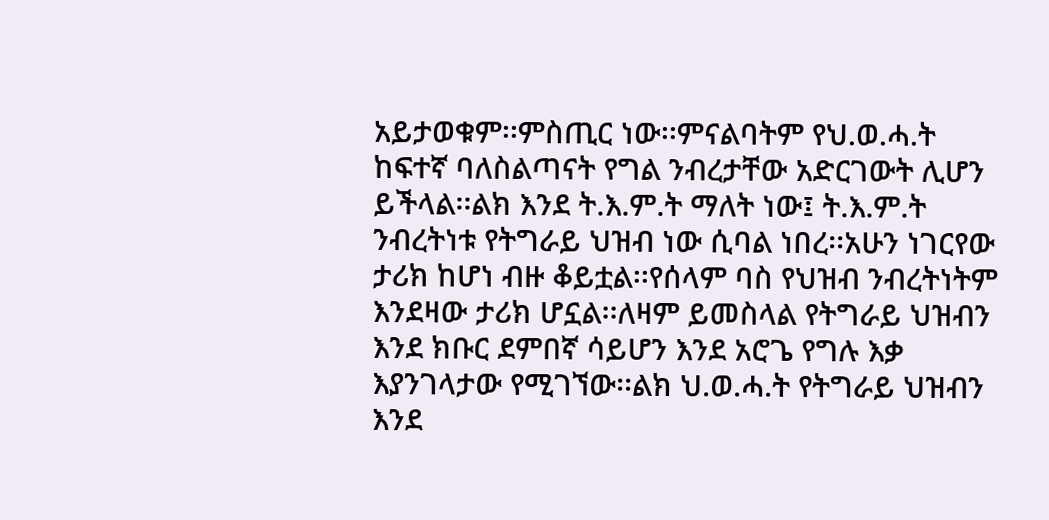አይታወቁም፡፡ምስጢር ነው፡፡ምናልባትም የህ.ወ.ሓ.ት ከፍተኛ ባለስልጣናት የግል ንብረታቸው አድርገውት ሊሆን ይችላል፡፡ልክ እንደ ት.እ.ም.ት ማለት ነው፤ ት.እ.ም.ት ንብረትነቱ የትግራይ ህዝብ ነው ሲባል ነበረ፡፡አሁን ነገርየው ታሪክ ከሆነ ብዙ ቆይቷል፡፡የሰላም ባስ የህዝብ ንብረትነትም እንደዛው ታሪክ ሆኗል፡፡ለዛም ይመስላል የትግራይ ህዝብን እንደ ክቡር ደምበኛ ሳይሆን እንደ አሮጌ የግሉ እቃ እያንገላታው የሚገኘው፡፡ልክ ህ.ወ.ሓ.ት የትግራይ ህዝብን እንደ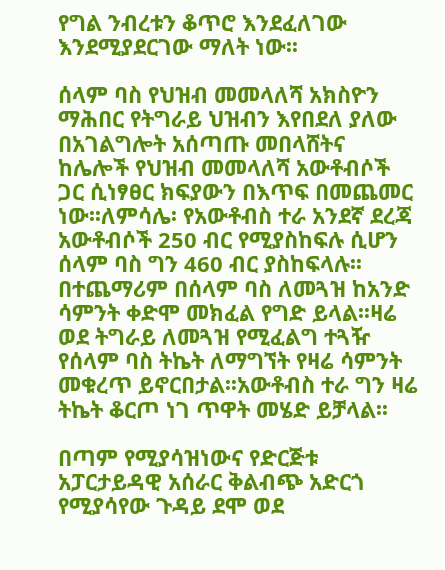የግል ንብረቱን ቆጥሮ እንደፈለገው እንደሚያደርገው ማለት ነው፡፡

ሰላም ባስ የህዝብ መመላለሻ አክስዮን ማሕበር የትግራይ ህዝብን እየበደለ ያለው በአገልግሎት አሰጣጡ መበላሸትና ከሌሎች የህዝብ መመላለሻ አውቶብሶች ጋር ሲነፃፀር ክፍያውን በእጥፍ በመጨመር ነው፡፡ለምሳሌ፡ የአውቶብስ ተራ አንደኛ ደረጃ አውቶብሶች 250 ብር የሚያስከፍሉ ሲሆን ሰላም ባስ ግን 460 ብር ያስከፍላሉ፡፡በተጨማሪም በሰላም ባስ ለመጓዝ ከአንድ ሳምንት ቀድሞ መክፈል የግድ ይላል፡፡ዛሬ ወደ ትግራይ ለመጓዝ የሚፈልግ ተጓዥ የሰላም ባስ ትኬት ለማግኘት የዛሬ ሳምንት መቁረጥ ይኖርበታል፡፡አውቶብስ ተራ ግን ዛሬ ትኬት ቆርጦ ነገ ጥዋት መሄድ ይቻላል፡፡

በጣም የሚያሳዝነውና የድርጅቱ አፓርታይዳዊ አሰራር ቅልብጭ አድርጎ የሚያሳየው ጉዳይ ደሞ ወደ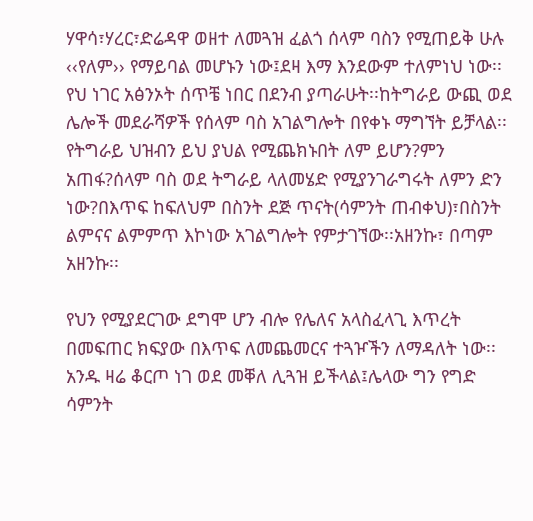ሃዋሳ፣ሃረር፣ድሬዳዋ ወዘተ ለመጓዝ ፈልጎ ሰላም ባስን የሚጠይቅ ሁሉ ‹‹የለም›› የማይባል መሆኑን ነው፤ደዛ እማ እንደውም ተለምነህ ነው፡፡የህ ነገር አፅንኦት ሰጥቼ ነበር በደንብ ያጣራሁት፡፡ከትግራይ ውጪ ወደ ሌሎች መደራሻዎች የሰላም ባስ አገልግሎት በየቀኑ ማግኘት ይቻላል፡፡የትግራይ ህዝብን ይህ ያህል የሚጨክኑበት ለም ይሆን?ምን አጠፋ?ሰላም ባስ ወደ ትግራይ ላለመሄድ የሚያንገራግሩት ለምን ድን ነው?በእጥፍ ከፍለህም በስንት ደጅ ጥናት(ሳምንት ጠብቀህ)፣በስንት ልምናና ልምምጥ እኮነው አገልግሎት የምታገኘው፡፡አዘንኩ፣ በጣም አዘንኩ፡፡

የህን የሚያደርገው ደግሞ ሆን ብሎ የሌለና አላስፈላጊ እጥረት በመፍጠር ክፍያው በእጥፍ ለመጨመርና ተጓዦችን ለማዳለት ነው፡፡አንዱ ዛሬ ቆርጦ ነገ ወደ መቐለ ሊጓዝ ይችላል፤ሌላው ግን የግድ ሳምንት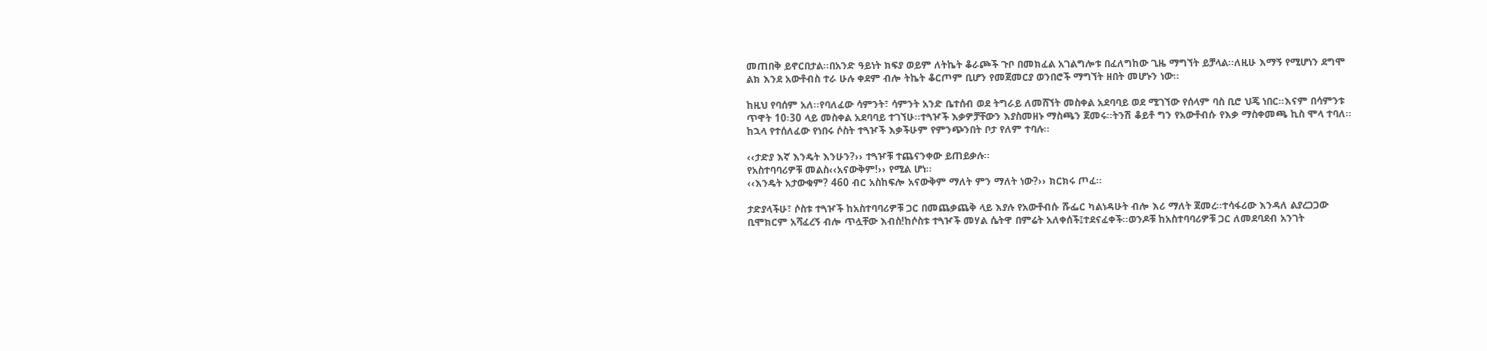መጠበቅ ይኖርበታል፡፡በአንድ ዓይነት ክፍያ ወይም ለትኬት ቆራጮች ጉቦ በመክፈል አገልግሎቱ በፈለግከው ጊዜ ማግኘት ይቻላል፡፡ለዚሁ እማኝ የሚሆነን ደግሞ ልክ እንደ አውቶብስ ተራ ሁሉ ቀደም ብሎ ትኬት ቆርጦም ቢሆን የመጀመርያ ወንበሮች ማግኘት ዘበት መሆኑን ነው፡፡

ከዚህ የባሰም አለ፡፡የባለፈው ሳምንት፣ ሳምንት አንድ ቤተሰብ ወደ ትግራይ ለመሸኘት መስቀል አደባባይ ወደ ሚገኘው የሰላም ባስ ቢሮ ህጄ ነበር፡፡እናም በሳምንቱ ጥዋት 10፡30 ላይ መስቀል አደባባይ ተገኘሁ፡፡ተጓዦች እቃዎቻቸውን እያስመዘኑ ማስጫን ጀመሩ፡፡ትንሽ ቆይቶ ግን የአውቶብሱ የእቃ ማስቀመጫ ኪስ ሞላ ተባለ፡፡ከኋላ የተሰለፈው የነበሩ ሶስት ተጓዦች እቃችሁም የምንጭንበት ቦታ የለም ተባሉ፡፡

‹‹ታድያ እኛ እንዴት እንሁን?›› ተጓዦቹ ተጨናንቀው ይጠይቃሉ፡፡
የአስተባባሪዎቹ መልስ‹‹አናውቅም!›› የሚል ሆነ፡፡
‹‹እንዴት አታውቁም? 460 ብር አስከፍሎ አናውቅም ማለት ምን ማለት ነው?›› ክርክሩ ጦፈ፡፡

ታድያላችሁ፣ ሶስቱ ተጓዦች ከአስተባባሪዎቹ ጋር በመጨቃጨቅ ላይ እያሉ የአውቶብሱ ሹፌር ካልነዳሁት ብሎ እሪ ማለት ጀመረ፡፡ተሳፋሪው እንዳለ ልያረጋጋው ቢሞክርም አሻፈረኝ ብሎ ጥሏቸው እብስ!ከሶስቱ ተጓዦች መሃል ሴትዋ በምሬት አለቀሰች፤ተደናፈቀች፡፡ወንዶቹ ከአስተባባሪዎቹ ጋር ለመደባደብ አንገት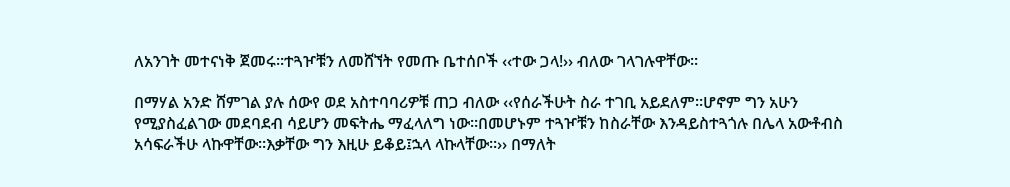ለአንገት መተናነቅ ጀመሩ፡፡ተጓዦቹን ለመሸኘት የመጡ ቤተሰቦች ‹‹ተው ጋላ!›› ብለው ገላገሉዋቸው፡፡

በማሃል አንድ ሸምገል ያሉ ሰውየ ወደ አስተባባሪዎቹ ጠጋ ብለው ‹‹የሰራችሁት ስራ ተገቢ አይደለም፡፡ሆኖም ግን አሁን የሚያስፈልገው መደባደብ ሳይሆን መፍትሔ ማፈላለግ ነው፡፡በመሆኑም ተጓዦቹን ከስራቸው እንዳይስተጓጎሉ በሌላ አውቶብስ አሳፍራችሁ ላኩዋቸው፡፡እቃቸው ግን እዚሁ ይቆይ፤ኋላ ላኩላቸው፡፡›› በማለት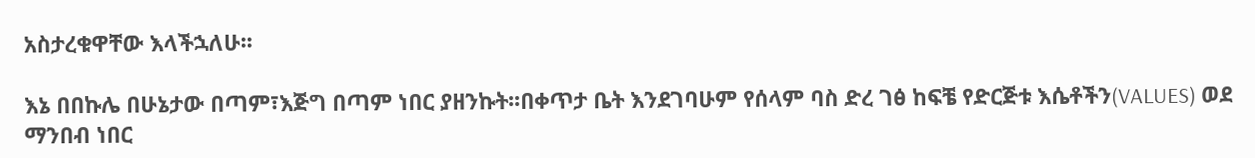አስታረቁዋቸው እላችኋለሁ፡፡

እኔ በበኩሌ በሁኔታው በጣም፣እጅግ በጣም ነበር ያዘንኩት፡፡በቀጥታ ቤት እንደገባሁም የሰላም ባስ ድረ ገፅ ከፍቼ የድርጅቱ እሴቶችን(VALUES) ወደ ማንበብ ነበር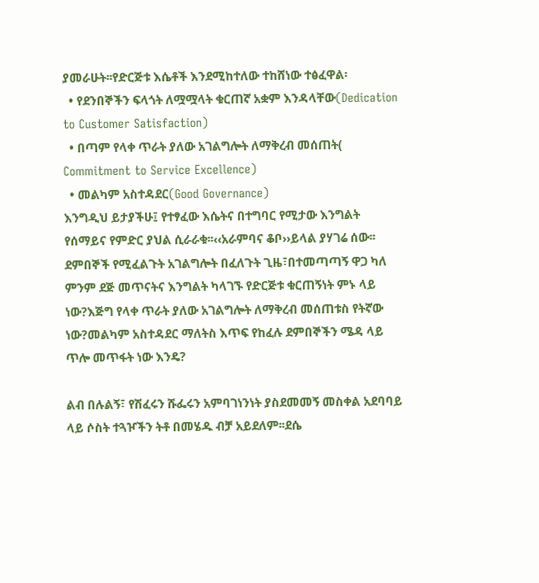ያመራሁት፡፡የድርጅቱ እሴቶች እንደሚከተለው ተከሸነው ተፅፈዋል፡
  • የደንበኞችን ፍላጎት ለሟሟላት ቁርጠኛ አቋም እንዳላቸው(Dedication to Customer Satisfaction)
  • በጣም የላቀ ጥራት ያለው አገልግሎት ለማቅረብ መሰጠት( Commitment to Service Excellence)
  • መልካም አስተዳደር(Good Governance)
እንግዲህ ይታያችሁ፤ የተፃፈው እሴትና በተግባር የሚታው እንግልት የሰማይና የምድር ያህል ሲራራቁ፡፡‹‹አራምባና ቆቦ››ይላል ያሃገሬ ሰው፡፡ደምበኞች የሚፈልጉት አገልግሎት በፈለጉት ጊዜ፣በተመጣጣኝ ዋጋ ካለ ምንም ደጅ መጥናትና እንግልት ካላገኙ የድርጅቱ ቁርጠኝነት ምኑ ላይ ነው?እጅግ የላቀ ጥራት ያለው አገልግሎት ለማቅረብ መሰጠቱስ የትኛው ነው?መልካም አስተዳደር ማለትስ እጥፍ የከፈሉ ደምበኞችን ሜዳ ላይ ጥሎ መጥፋት ነው እንዴ?

ልብ በሉልኝ፣ የሽፈሩን ሹፌሩን አምባገነንነት ያስደመመኝ መስቀል አደባባይ ላይ ሶስት ተጓዦችን ትቶ በመሄዱ ብቻ አይደለም፡፡ደሴ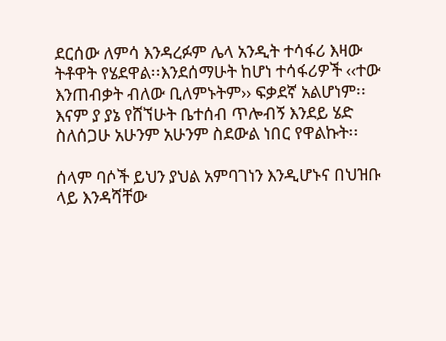ደርሰው ለምሳ እንዳረፉም ሌላ አንዲት ተሳፋሪ እዛው ትቶዋት የሄደዋል፡፡እንደሰማሁት ከሆነ ተሳፋሪዎች ‹‹ተው እንጠብቃት ብለው ቢለምኑትም›› ፍቃደኛ አልሆነም፡፡እናም ያ ያኔ የሸኘሁት ቤተሰብ ጥሎብኝ እንደይ ሄድ ስለሰጋሁ አሁንም አሁንም ስደውል ነበር የዋልኩት፡፡

ሰላም ባሶች ይህን ያህል አምባገነን እንዲሆኑና በህዝቡ ላይ እንዳሻቸው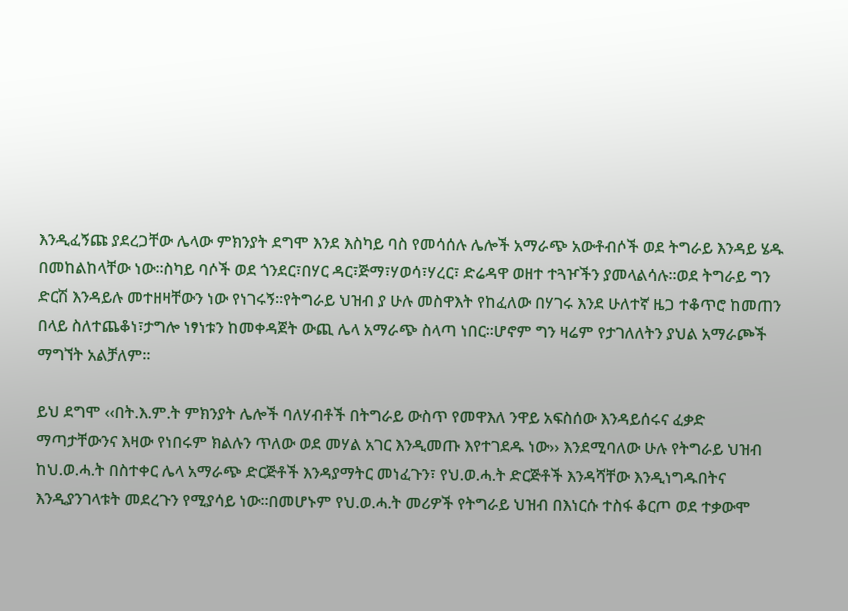እንዲፈኝጩ ያደረጋቸው ሌላው ምክንያት ደግሞ እንደ እስካይ ባስ የመሳሰሉ ሌሎች አማራጭ አውቶብሶች ወደ ትግራይ እንዳይ ሄዱ በመከልከላቸው ነው፡፡ስካይ ባሶች ወደ ጎንደር፣በሃር ዳር፣ጅማ፣ሃወሳ፣ሃረር፣ ድሬዳዋ ወዘተ ተጓዦችን ያመላልሳሉ፡፡ወደ ትግራይ ግን ድርሽ እንዳይሉ መተዘዛቸውን ነው የነገሩኝ፡፡የትግራይ ህዝብ ያ ሁሉ መስዋእት የከፈለው በሃገሩ እንደ ሁለተኛ ዜጋ ተቆጥሮ ከመጠን በላይ ስለተጨቆነ፣ታግሎ ነፃነቱን ከመቀዳጀት ውጪ ሌላ አማራጭ ስላጣ ነበር፡፡ሆኖም ግን ዛሬም የታገለለትን ያህል አማራጮች ማግኘት አልቻለም፡፡

ይህ ደግሞ ‹‹በት.እ.ም.ት ምክንያት ሌሎች ባለሃብቶች በትግራይ ውስጥ የመዋእለ ንዋይ አፍስሰው እንዳይሰሩና ፈቃድ ማጣታቸውንና እዛው የነበሩም ክልሉን ጥለው ወደ መሃል አገር እንዲመጡ እየተገደዱ ነው›› እንደሚባለው ሁሉ የትግራይ ህዝብ ከህ.ወ.ሓ.ት በስተቀር ሌላ አማራጭ ድርጅቶች እንዳያማትር መነፈጉን፣ የህ.ወ.ሓ.ት ድርጅቶች እንዳሻቸው እንዲነግዱበትና እንዲያንገላቱት መደረጉን የሚያሳይ ነው፡፡በመሆኑም የህ.ወ.ሓ.ት መሪዎች የትግራይ ህዝብ በእነርሱ ተስፋ ቆርጦ ወደ ተቃውሞ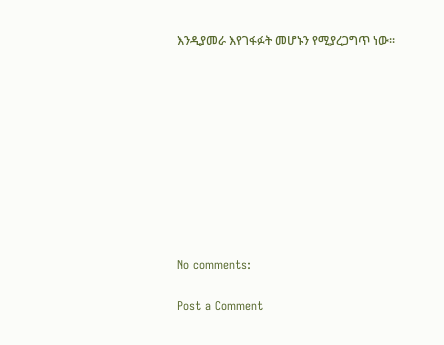እንዲያመራ እየገፋፉት መሆኑን የሚያረጋግጥ ነው፡፡










No comments:

Post a Comment